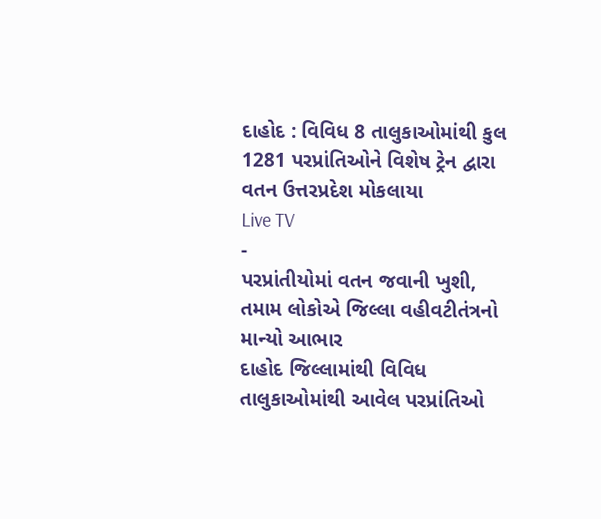દાહોદ : વિવિધ 8 તાલુકાઓમાંથી કુલ 1281 પરપ્રાંતિઓને વિશેષ ટ્રેન દ્વારા વતન ઉત્તરપ્રદેશ મોકલાયા
Live TV
-
પરપ્રાંતીયોમાં વતન જવાની ખુશી, તમામ લોકોએ જિલ્લા વહીવટીતંત્રનો માન્યો આભાર
દાહોદ જિલ્લામાંથી વિવિધ તાલુકાઓમાંથી આવેલ પરપ્રાંતિઓ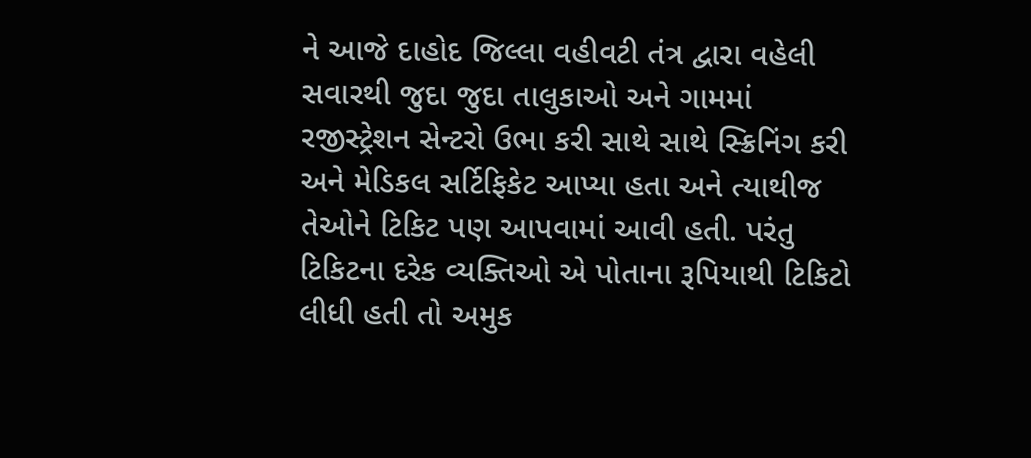ને આજે દાહોદ જિલ્લા વહીવટી તંત્ર દ્વારા વહેલી સવારથી જુદા જુદા તાલુકાઓ અને ગામમાં રજીસ્ટ્રેશન સેન્ટરો ઉભા કરી સાથે સાથે સ્ક્રિનિંગ કરી અને મેડિકલ સર્ટિફિકેટ આપ્યા હતા અને ત્યાથીજ તેઓને ટિકિટ પણ આપવામાં આવી હતી. પરંતુ ટિકિટના દરેક વ્યક્તિઓ એ પોતાના રૂપિયાથી ટિકિટો લીધી હતી તો અમુક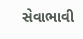સેવાભાવી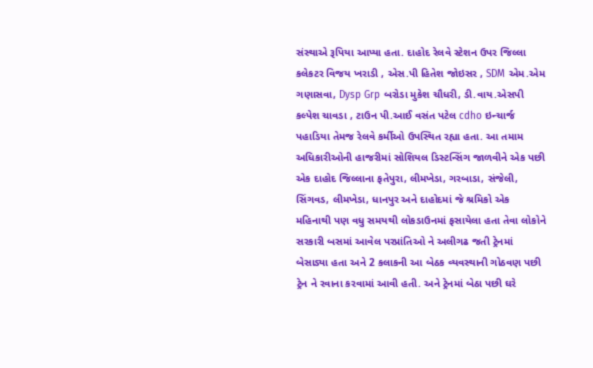સંસ્થાએ રૂપિયા આપ્યા હતા. દાહોદ રેલવે સ્ટેશન ઉપર જિલ્લા કલેકટર વિજય ખરાડી , એસ.પી હિતેશ જોઇસર , SDM એમ.એમ ગણાસવા, Dysp Grp બરોડા મુકેશ ચૌધરી, ડી.વાય.એસપી કલ્પેશ ચાવડા , ટાઉન પી.આઈ વસંત પટેલ cdho ઇન્ચાર્જ પહાડિયા તેમજ રેલવે કર્મીઓ ઉપસ્થિત રહ્યા હતા. આ તમામ અધિકારીઓની હાજરીમાં સોશિયલ ડિસ્ટન્સિંગ જાળવીને એક પછી એક દાહોદ જિલ્લાના ફતેપુરા, લીમખેડા, ગરબાડા, સંજેલી, સિંગવડ, લીમખેડા, ધાનપુર અને દાહોદમાં જે શ્રમિકો એક મહિનાથી પણ વધુ સમયથી લોકડાઉનમાં ફસાયેલા હતા તેવા લોકોને સરકારી બસમાં આવેલ પરપ્રાંતિઓ ને અલીગઢ જતી ટ્રેનમાં બેસાડ્યા હતા અને 2 કલાકની આ બેઠક વ્યવસ્થાની ગોઠવણ પછી ટ્રેન ને રવાના કરવામાં આવી હતી. અને ટ્રેનમાં બેઠા પછી ઘરે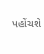પહોંચશે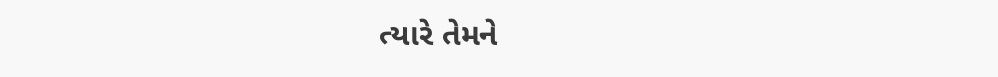ત્યારે તેમને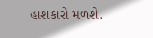હાશકારો મળશે.